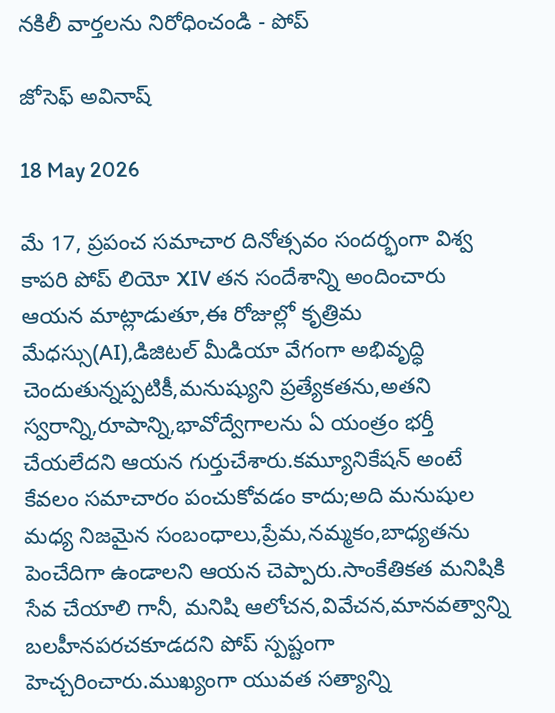నకిలీ వార్తలను నిరోధించండి - పోప్

జోసెఫ్ అవినాష్

18 May 2026

మే 17, ప్రపంచ సమాచార దినోత్సవం సందర్భంగా విశ్వ కాపరి పోప్ లియో XIV తన సందేశాన్ని అందించారు ఆయన మాట్లాడుతూ,ఈ రోజుల్లో కృత్రిమ మేధస్సు(AI),డిజిటల్ మీడియా వేగంగా అభివృద్ధి చెందుతున్నప్పటికీ,మనుష్యుని ప్రత్యేకతను,అతని స్వరాన్ని,రూపాన్ని,భావోద్వేగాలను ఏ యంత్రం భర్తీ చేయలేదని ఆయన గుర్తుచేశారు.కమ్యూనికేషన్ అంటే కేవలం సమాచారం పంచుకోవడం కాదు;అది మనుషుల మధ్య నిజమైన సంబంధాలు,ప్రేమ,నమ్మకం,బాధ్యతను పెంచేదిగా ఉండాలని ఆయన చెప్పారు.సాంకేతికత మనిషికి సేవ చేయాలి గానీ, మనిషి ఆలోచన,వివేచన,మానవత్వాన్ని బలహీనపరచకూడదని పోప్ స్పష్టంగా హెచ్చరించారు.ముఖ్యంగా యువత సత్యాన్ని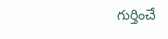గుర్తించే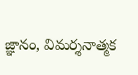జ్ఞానం, విమర్శనాత్మక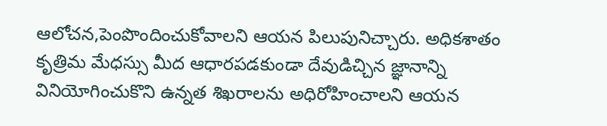ఆలోచన,పెంపొందించుకోవాలని ఆయన పిలుపునిచ్చారు. అధికశాతం కృత్రిమ మేధస్సు మీద ఆధారపడకుండా దేవుడిచ్చిన జ్ఞానాన్ని వినియోగించుకొని ఉన్నత శిఖరాలను అధిరోహించాలని ఆయన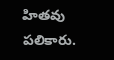హితవు పలికారు.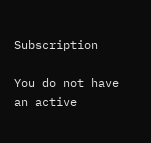Subscription

You do not have an active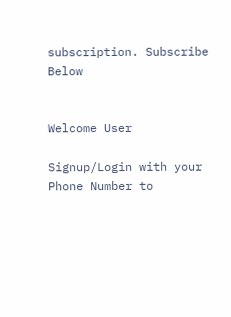subscription. Subscribe Below


Welcome User

Signup/Login with your Phone Number to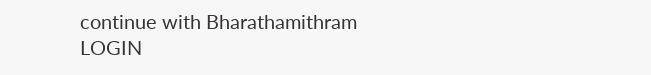continue with Bharathamithram
LOGIN